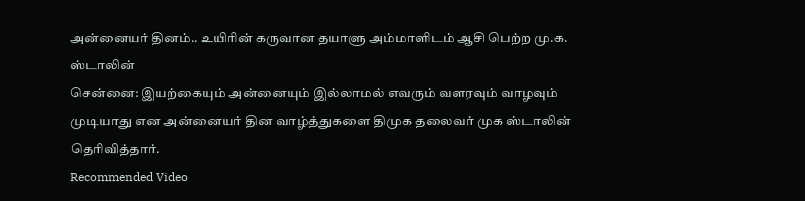அன்னையர் தினம்.. உயிரின் கருவான தயாளு அம்மாளிடம் ஆசி பெற்ற மு.க. ஸ்டாலின்
சென்னை: இயற்கையும் அன்னையும் இல்லாமல் எவரும் வளரவும் வாழவும் முடியாது என அன்னையர் தின வாழ்த்துகளை திமுக தலைவர் முக ஸ்டாலின் தெரிவித்தார்.
Recommended Video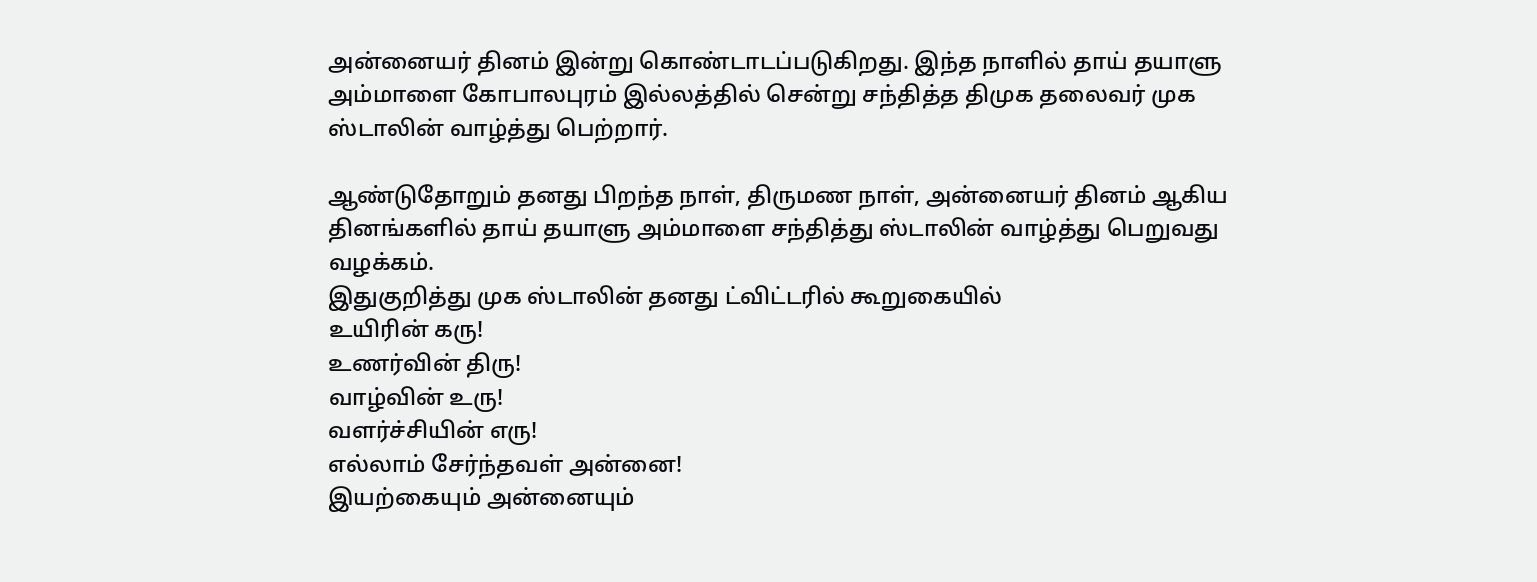அன்னையர் தினம் இன்று கொண்டாடப்படுகிறது. இந்த நாளில் தாய் தயாளு அம்மாளை கோபாலபுரம் இல்லத்தில் சென்று சந்தித்த திமுக தலைவர் முக ஸ்டாலின் வாழ்த்து பெற்றார்.

ஆண்டுதோறும் தனது பிறந்த நாள், திருமண நாள், அன்னையர் தினம் ஆகிய தினங்களில் தாய் தயாளு அம்மாளை சந்தித்து ஸ்டாலின் வாழ்த்து பெறுவது வழக்கம்.
இதுகுறித்து முக ஸ்டாலின் தனது ட்விட்டரில் கூறுகையில்
உயிரின் கரு!
உணர்வின் திரு!
வாழ்வின் உரு!
வளர்ச்சியின் எரு!
எல்லாம் சேர்ந்தவள் அன்னை!
இயற்கையும் அன்னையும்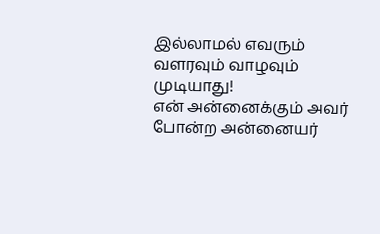இல்லாமல் எவரும் வளரவும் வாழவும் முடியாது!
என் அன்னைக்கும் அவர் போன்ற அன்னையர்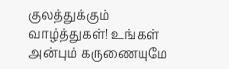குலத்துக்கும் வாழ்த்துகள்! உங்கள் அன்பும் கருணையுமே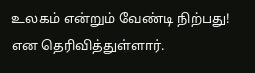உலகம் என்றும் வேண்டி நிற்பது! என தெரிவித்துள்ளார்.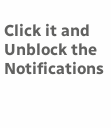Click it and Unblock the Notifications